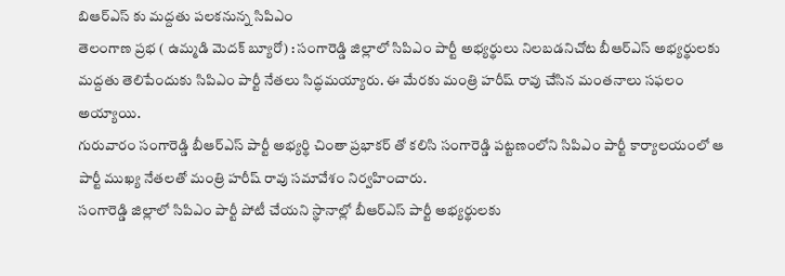బిఆర్ఎస్ కు మద్దతు పలకనున్న సిపిఎం
తెలంగాణ ప్రభ ( ఉమ్మడి మెదక్ బ్యూరో) : సంగారెడ్డి జిల్లాలో సిపిఎం పార్టీ అభ్యర్థులు నిలబడనిచోట బీఆర్ఎస్ అభ్యర్థులకు మద్దతు తెలిపేందుకు సిపిఎం పార్టీ నేతలు సిద్ధమయ్యారు. ఈ మేరకు మంత్రి హరీష్ రావు చేసిన మంతనాలు సఫలం అయ్యాయి.
గురువారం సంగారెడ్డి బీఆర్ఎస్ పార్టీ అభ్యర్థి చింతా ప్రభాకర్ తో కలిసి సంగారెడ్డి పట్టణంలోని సిపిఎం పార్టీ కార్యాలయంలో ఆ పార్టీ ముఖ్య నేతలతో మంత్రి హరీష్ రావు సమావేశం నిర్వహించారు.
సంగారెడ్డి జిల్లాలో సిపిఎం పార్టీ పోటీ చేయని స్థానాల్లో బీఆర్ఎస్ పార్టీ అభ్యర్థులకు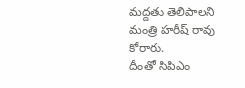మద్దతు తెలిపాలని మంత్రి హరీష్ రావు కోరారు.
దీంతో సిపిఎం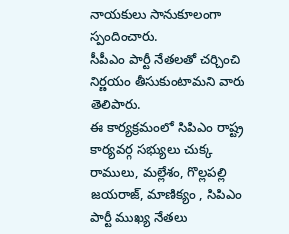నాయకులు సానుకూలంగా స్పందించారు.
సీపీఎం పార్టీ నేతలతో చర్చించి నిర్ణయం తీసుకుంటామని వారు తెలిపారు.
ఈ కార్యక్రమంలో సిపిఎం రాష్ట్ర కార్యవర్గ సభ్యులు చుక్క రాములు, మల్లేశం, గొల్లపల్లి జయరాజ్, మాణిక్యం , సిపిఎం పార్టీ ముఖ్య నేతలు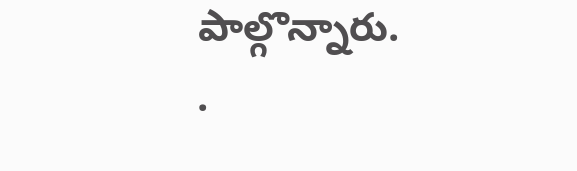పాల్గొన్నారు.
.